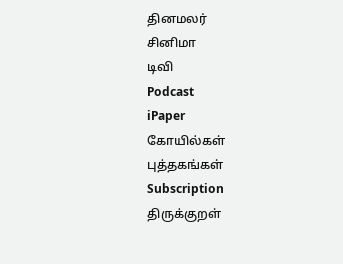தினமலர்
சினிமா
டிவி
Podcast
iPaper
கோயில்கள்
புத்தகங்கள்
Subscription
திருக்குறள்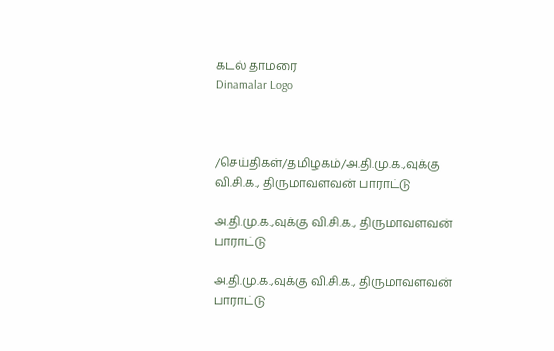கடல் தாமரை
Dinamalar Logo



/செய்திகள்/தமிழகம்/அ.தி.மு.க.,வுக்கு வி.சி.க., திருமாவளவன் பாராட்டு

அ.தி.மு.க.,வுக்கு வி.சி.க., திருமாவளவன் பாராட்டு

அ.தி.மு.க.,வுக்கு வி.சி.க., திருமாவளவன் பாராட்டு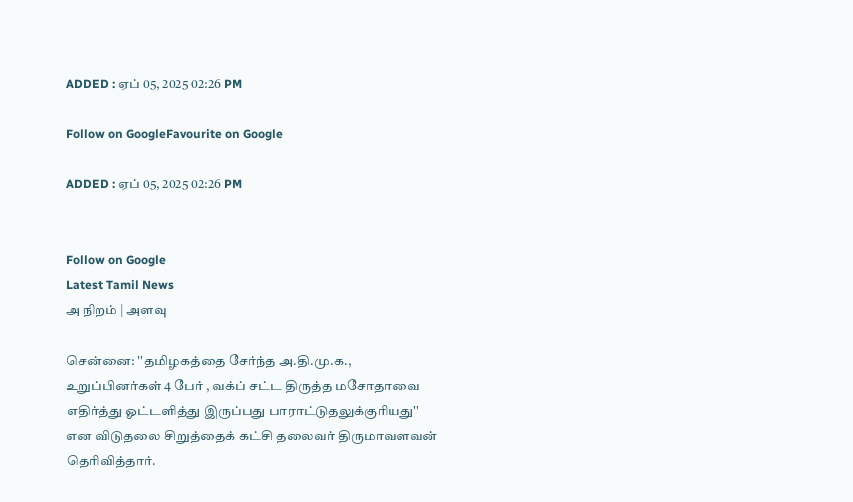ADDED : ஏப் 05, 2025 02:26 PM

Follow on GoogleFavourite on Google

ADDED : ஏப் 05, 2025 02:26 PM


Follow on Google
Latest Tamil News
அ நிறம் | அளவு

சென்னை: ''தமிழகத்தை சேர்ந்த அ.தி.மு.க., உறுப்பினர்கள் 4 பேர் , வக்ப் சட்ட திருத்த மசோதாவை எதிர்த்து ஓட்டளித்து இருப்பது பாராட்டுதலுக்குரியது'' என விடுதலை சிறுத்தைக் கட்சி தலைவர் திருமாவளவன் தெரிவித்தார்.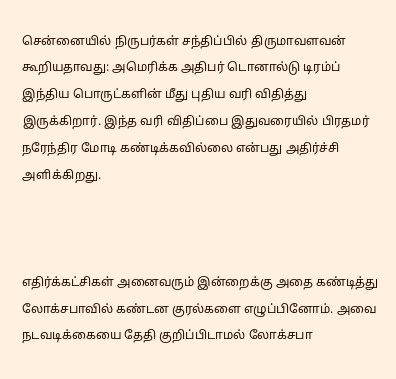சென்னையில் நிருபர்கள் சந்திப்பில் திருமாவளவன் கூறியதாவது: அமெரிக்க அதிபர் டொனால்டு டிரம்ப் இந்திய பொருட்களின் மீது புதிய வரி விதித்து இருக்கிறார். இந்த வரி விதிப்பை இதுவரையில் பிரதமர் நரேந்திர மோடி கண்டிக்கவில்லை என்பது அதிர்ச்சி அளிக்கிறது.



எதிர்க்கட்சிகள் அனைவரும் இன்றைக்கு அதை கண்டித்து லோக்சபாவில் கண்டன குரல்களை எழுப்பினோம். அவை நடவடிக்கையை தேதி குறிப்பிடாமல் லோக்சபா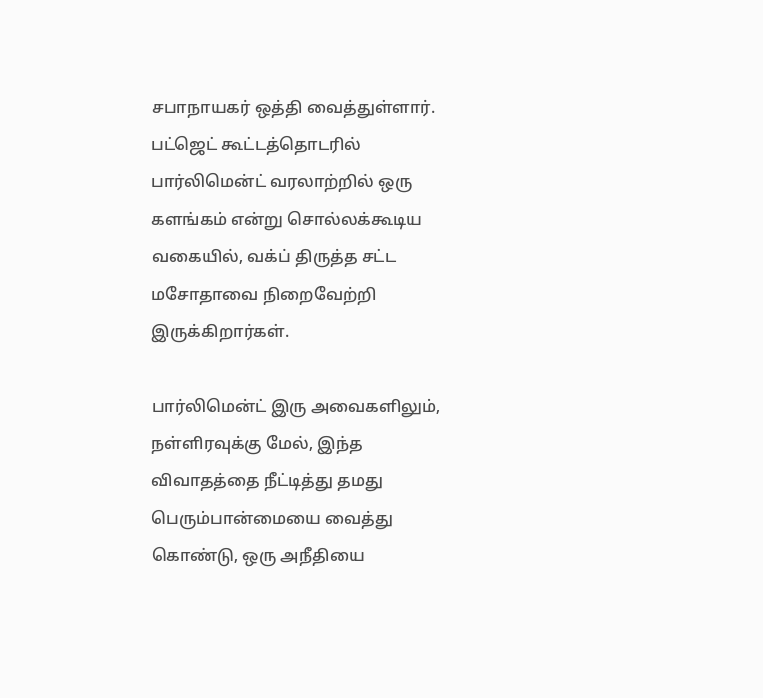சபாநாயகர் ஒத்தி வைத்துள்ளார். பட்ஜெட் கூட்டத்தொடரில் பார்லிமென்ட் வரலாற்றில் ஒரு களங்கம் என்று சொல்லக்கூடிய வகையில், வக்ப் திருத்த சட்ட மசோதாவை நிறைவேற்றி இருக்கிறார்கள்.

பார்லிமென்ட் இரு அவைகளிலும், நள்ளிரவுக்கு மேல், இந்த விவாதத்தை நீட்டித்து தமது பெரும்பான்மையை வைத்து கொண்டு, ஒரு அநீதியை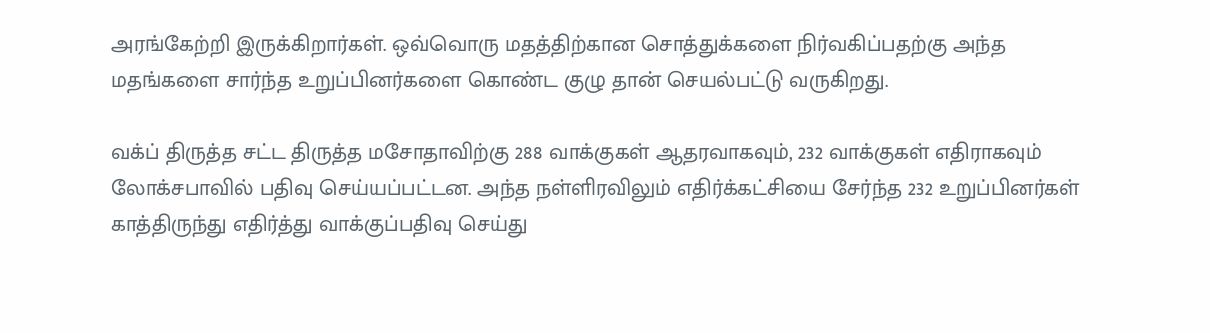அரங்கேற்றி இருக்கிறார்கள். ஒவ்வொரு மதத்திற்கான சொத்துக்களை நிர்வகிப்பதற்கு அந்த மதங்களை சார்ந்த உறுப்பினர்களை கொண்ட குழு தான் செயல்பட்டு வருகிறது.

வக்ப் திருத்த சட்ட திருத்த மசோதாவிற்கு 288 வாக்குகள் ஆதரவாகவும், 232 வாக்குகள் எதிராகவும் லோக்சபாவில் பதிவு செய்யப்பட்டன. அந்த நள்ளிரவிலும் எதிர்க்கட்சியை சேர்ந்த 232 உறுப்பினர்கள் காத்திருந்து எதிர்த்து வாக்குப்பதிவு செய்து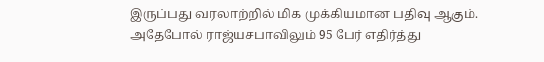இருப்பது வரலாற்றில் மிக முக்கியமான பதிவு ஆகும். அதேபோல் ராஜ்யசபாவிலும் 95 பேர் எதிர்த்து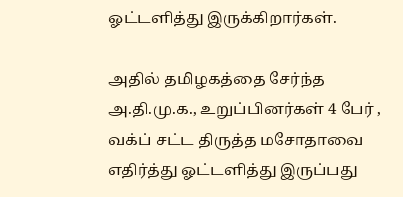ஓட்டளித்து இருக்கிறார்கள்.

அதில் தமிழகத்தை சேர்ந்த அ.தி.மு.க., உறுப்பினர்கள் 4 பேர் , வக்ப் சட்ட திருத்த மசோதாவை எதிர்த்து ஓட்டளித்து இருப்பது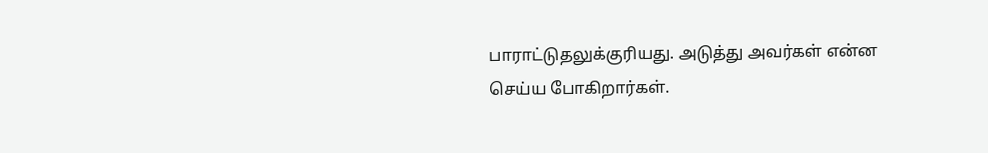பாராட்டுதலுக்குரியது. அடுத்து அவர்கள் என்ன செய்ய போகிறார்கள்.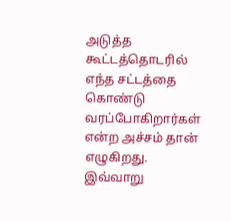அடுத்த கூட்டத்தொடரில் எந்த சட்டத்தை கொண்டு வரப்போகிறார்கள் என்ற அச்சம் தான் எழுகிறது. இவ்வாறு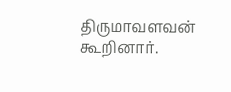திருமாவளவன் கூறினார்.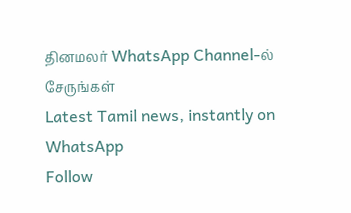தினமலர் WhatsApp Channel-ல் சேருங்கள்
Latest Tamil news, instantly on WhatsApp
Follow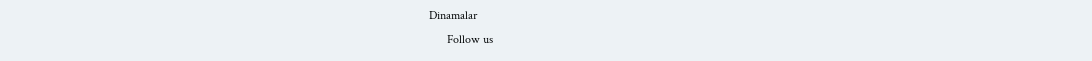Dinamalar
      Follow us